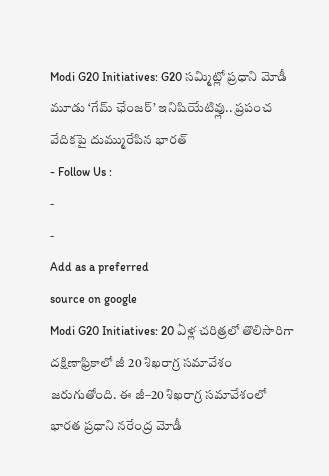Modi G20 Initiatives: G20 సమ్మిట్లో ప్రధాని మోడీ మూడు ‘గేమ్ ఛేంజర్’ ఇనిషియేటివ్లు.. ప్రపంచ వేదికపై దుమ్మురేపిన భారత్
- Follow Us :
-
-
Add as a preferred
source on google
Modi G20 Initiatives: 20 ఏళ్ల చరిత్రలో తొలిసారిగా దక్షిణాఫ్రికాలో జీ 20 శిఖరాగ్ర సమావేశం జరుగుతోంది. ఈ జీ–20 శిఖరాగ్ర సమావేశంలో భారత ప్రధాని నరేంద్ర మోడీ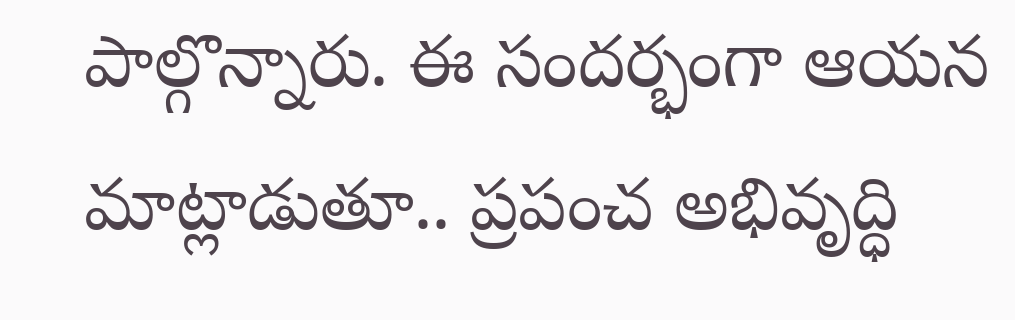పాల్గొన్నారు. ఈ సందర్భంగా ఆయన మాట్లాడుతూ.. ప్రపంచ అభివృద్ధి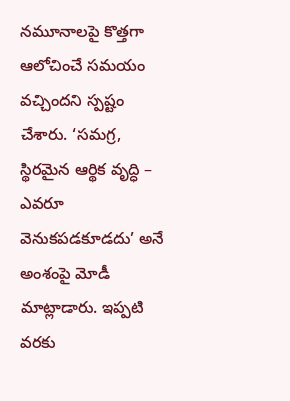నమూనాలపై కొత్తగా ఆలోచించే సమయం వచ్చిందని స్పష్టం చేశారు. ‘సమగ్ర, స్థిరమైన ఆర్థిక వృద్ధి – ఎవరూ వెనుకపడకూడదు’ అనే అంశంపై మోడీ మాట్లాడారు. ఇప్పటి వరకు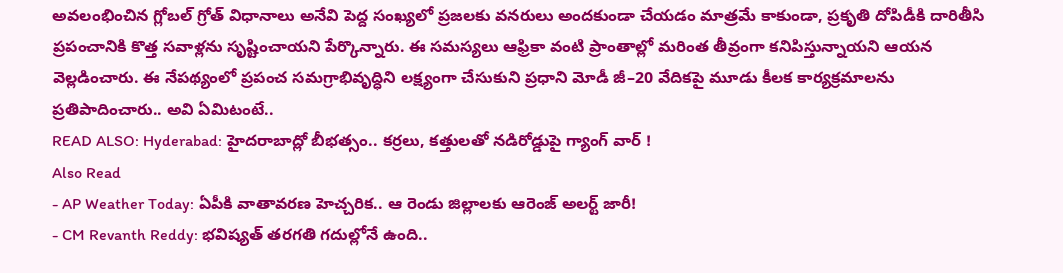అవలంభించిన గ్లోబల్ గ్రోత్ విధానాలు అనేవి పెద్ద సంఖ్యలో ప్రజలకు వనరులు అందకుండా చేయడం మాత్రమే కాకుండా, ప్రకృతి దోపిడీకి దారితీసి ప్రపంచానికి కొత్త సవాళ్లను సృష్టించాయని పేర్కొన్నారు. ఈ సమస్యలు ఆఫ్రికా వంటి ప్రాంతాల్లో మరింత తీవ్రంగా కనిపిస్తున్నాయని ఆయన వెల్లడించారు. ఈ నేపథ్యంలో ప్రపంచ సమగ్రాభివృద్ధిని లక్ష్యంగా చేసుకుని ప్రధాని మోడీ జీ–20 వేదికపై మూడు కీలక కార్యక్రమాలను ప్రతిపాదించారు.. అవి ఏమిటంటే..
READ ALSO: Hyderabad: హైదరాబాద్లో బీభత్సం.. కర్రలు, కత్తులతో నడిరోడ్డుపై గ్యాంగ్ వార్ !
Also Read
- AP Weather Today: ఏపీకి వాతావరణ హెచ్చరిక.. ఆ రెండు జిల్లాలకు ఆరెంజ్ అలర్ట్ జారీ!
- CM Revanth Reddy: భవిష్యత్ తరగతి గదుల్లోనే ఉంది..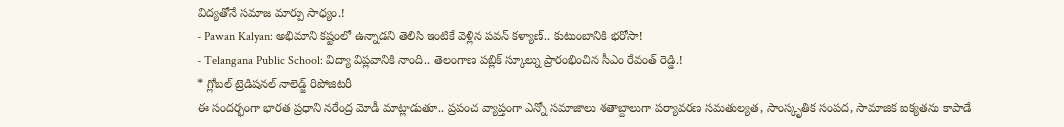విద్యతోనే సమాజ మార్పు సాధ్యం.!
- Pawan Kalyan: అభిమాని కష్టంలో ఉన్నాడని తెలిసి ఇంటికే వెళ్లిన పవన్ కళ్యాణ్.. కుటుంబానికి భరోసా!
- Telangana Public School: విద్యా విప్లవానికి నాంది.. తెలంగాణ పబ్లిక్ స్కూల్ను ప్రారంభించిన సీఎం రేవంత్ రెడ్డి.!
* గ్లోబల్ ట్రెడిషనల్ నాలెడ్జ్ రిపోజిటరీ
ఈ సందర్భంగా భారత ప్రధాని నరేంద్ర మోడీ మాట్లాడుతూ.. ప్రపంచ వ్యాప్తంగా ఎన్నో సమాజాలు శతాబ్దాలుగా పర్యావరణ సమతుల్యత, సాంస్కృతిక సంపద, సామాజిక ఐక్యతను కాపాడే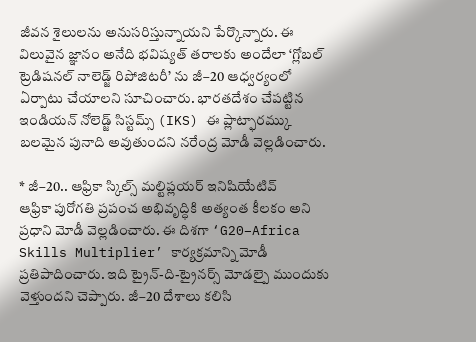జీవన శైలులను అనుసరిస్తున్నాయని పేర్కొన్నారు. ఈ విలువైన జ్ఞానం అనేది భవిష్యత్ తరాలకు అందేలా ‘గ్లోబల్ ట్రెడిషనల్ నాలెడ్జ్ రిపోజిటరీ’ ను జీ–20 ఆధ్వర్యంలో ఏర్పాటు చేయాలని సూచించారు. భారతదేశం చేపట్టిన ఇండియన్ నోలెడ్జ్ సిస్టమ్స్ (IKS) ఈ ప్లాట్ఫారమ్కు బలమైన పునాది అవుతుందని నరేంద్ర మోడీ వెల్లడించారు.

* జీ–20.. ఆఫ్రికా స్కిల్స్ మల్టిప్లయర్ ఇనిషియేటివ్
ఆఫ్రికా పురోగతి ప్రపంచ అభివృద్ధికి అత్యంత కీలకం అని ప్రధాని మోడీ వెల్లడించారు. ఈ దిశగా ‘G20–Africa Skills Multiplier’ కార్యక్రమాన్ని మోడీ ప్రతిపాదించారు. ఇది ట్రైన్-ది-ట్రైనర్స్ మోడల్పై ముందుకు వెళ్తుందని చెప్పారు. జీ–20 దేశాలు కలిసి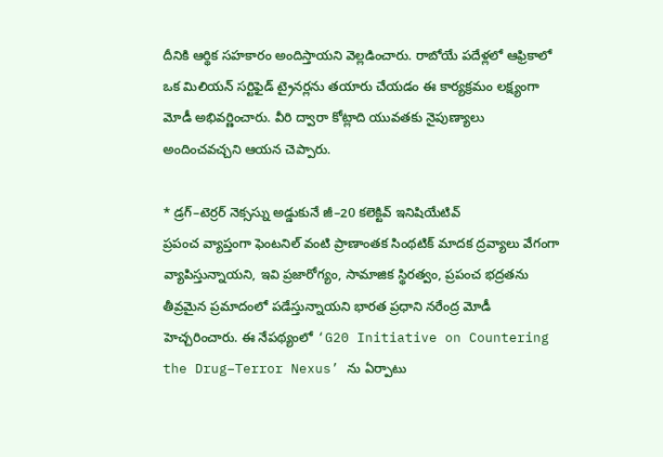దీనికి ఆర్థిక సహకారం అందిస్తాయని వెల్లడించారు. రాబోయే పదేళ్లలో ఆఫ్రికాలో ఒక మిలియన్ సర్టిఫైడ్ ట్రైనర్లను తయారు చేయడం ఈ కార్యక్రమం లక్ష్యంగా మోడీ అభివర్ణించారు. వీరి ద్వారా కోట్లాది యువతకు నైపుణ్యాలు అందించవచ్చని ఆయన చెప్పారు.

* డ్రగ్–టెర్రర్ నెక్సస్ను అడ్డుకునే జీ–20 కలెక్టివ్ ఇనిషియేటివ్
ప్రపంచ వ్యాప్తంగా ఫెంటనిల్ వంటి ప్రాణాంతక సింథటిక్ మాదక ద్రవ్యాలు వేగంగా వ్యాపిస్తున్నాయని, ఇవి ప్రజారోగ్యం, సామాజిక స్థిరత్వం, ప్రపంచ భద్రతను తీవ్రమైన ప్రమాదంలో పడేస్తున్నాయని భారత ప్రధాని నరేంద్ర మోడీ హెచ్చరించారు. ఈ నేపథ్యంలో ‘G20 Initiative on Countering the Drug–Terror Nexus’ ను ఏర్పాటు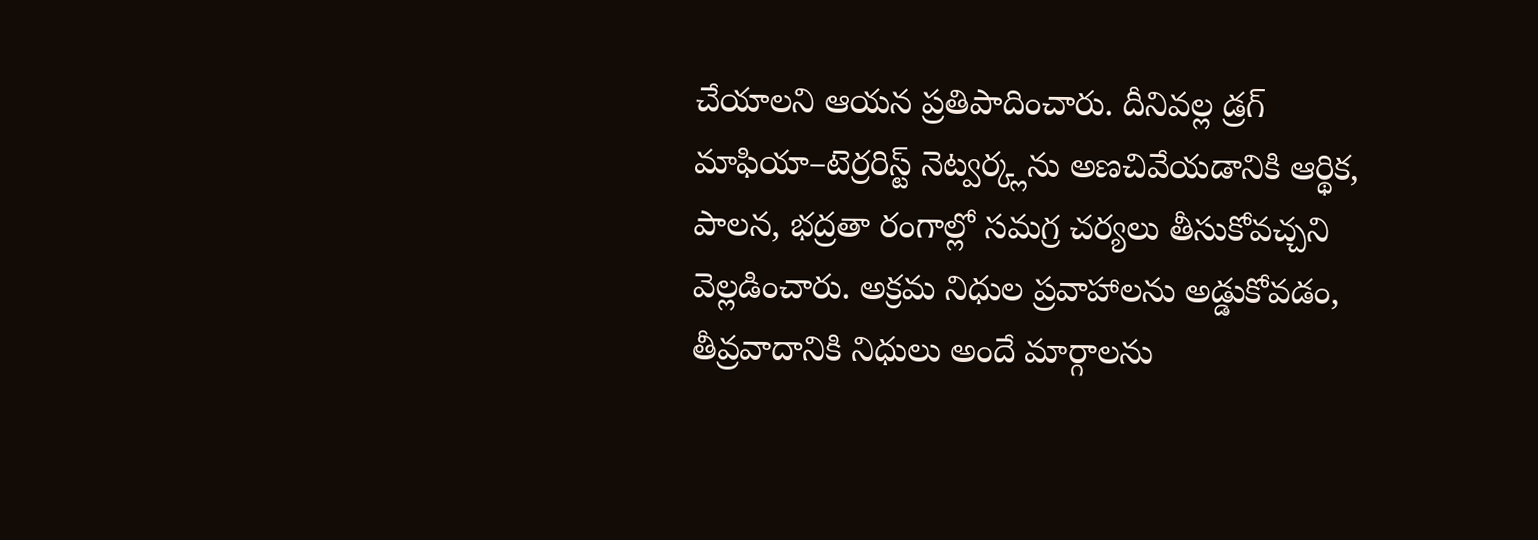చేయాలని ఆయన ప్రతిపాదించారు. దీనివల్ల డ్రగ్ మాఫియా–టెర్రరిస్ట్ నెట్వర్క్లను అణచివేయడానికి ఆర్థిక, పాలన, భద్రతా రంగాల్లో సమగ్ర చర్యలు తీసుకోవచ్చని వెల్లడించారు. అక్రమ నిధుల ప్రవాహాలను అడ్డుకోవడం, తీవ్రవాదానికి నిధులు అందే మార్గాలను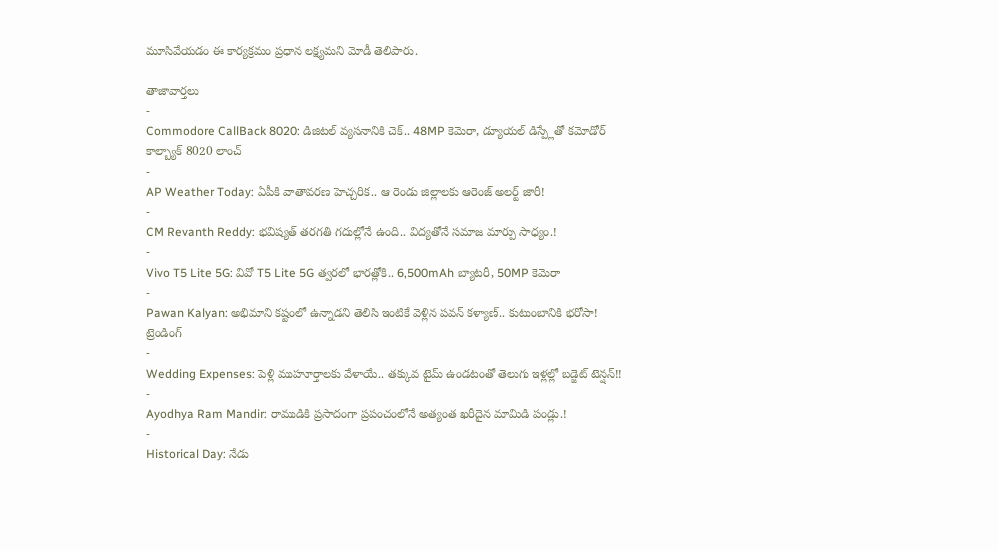మూసివేయడం ఈ కార్యక్రమం ప్రధాన లక్ష్యమని మోడీ తెలిపారు.

తాజావార్తలు
-
Commodore CallBack 8020: డిజిటల్ వ్యసనానికి చెక్.. 48MP కెమెరా, డ్యూయల్ డిస్ప్లేతో కమోడోర్ కాల్బ్యాక్ 8020 లాంచ్
-
AP Weather Today: ఏపీకి వాతావరణ హెచ్చరిక.. ఆ రెండు జిల్లాలకు ఆరెంజ్ అలర్ట్ జారీ!
-
CM Revanth Reddy: భవిష్యత్ తరగతి గదుల్లోనే ఉంది.. విద్యతోనే సమాజ మార్పు సాధ్యం.!
-
Vivo T5 Lite 5G: వివో T5 Lite 5G త్వరలో భారత్లోకి.. 6,500mAh బ్యాటరీ, 50MP కెమెరా
-
Pawan Kalyan: అభిమాని కష్టంలో ఉన్నాడని తెలిసి ఇంటికే వెళ్లిన పవన్ కళ్యాణ్.. కుటుంబానికి భరోసా!
ట్రెండింగ్
-
Wedding Expenses: పెళ్లి ముహూర్తాలకు వేళాయే.. తక్కువ టైమ్ ఉండటంతో తెలుగు ఇళ్లల్లో బడ్జెట్ టెన్షన్!!
-
Ayodhya Ram Mandir: రాముడికి ప్రసాదంగా ప్రపంచంలోనే అత్యంత ఖరీదైన మామిడి పండ్లు.!
-
Historical Day: నేడు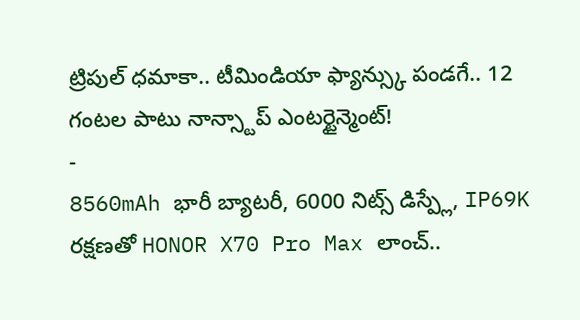ట్రిపుల్ ధమాకా.. టీమిండియా ఫ్యాన్స్కు పండగే.. 12 గంటల పాటు నాన్స్టాప్ ఎంటర్టైన్మెంట్!
-
8560mAh భారీ బ్యాటరీ, 6000 నిట్స్ డిస్ప్లే, IP69K రక్షణతో HONOR X70 Pro Max లాంచ్..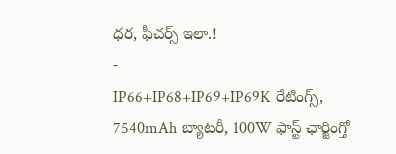ధర, ఫీచర్స్ ఇలా.!
-
IP66+IP68+IP69+IP69K రేటింగ్స్, 7540mAh బ్యాటరీ, 100W ఫాస్ట్ ఛార్జింగ్తో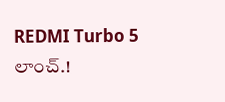REDMI Turbo 5 లాంచ్.!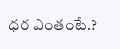ధర ఎంతంటే.?